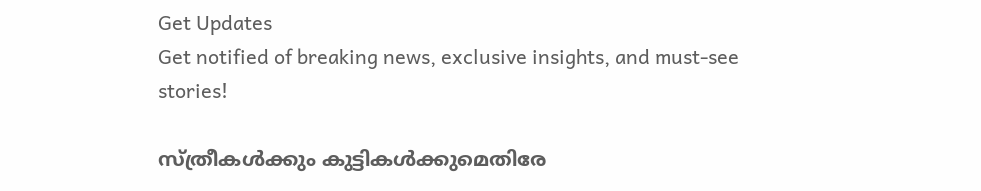Get Updates
Get notified of breaking news, exclusive insights, and must-see stories!

സ്ത്രീകള്‍ക്കും കുട്ടികള്‍ക്കുമെതിരേ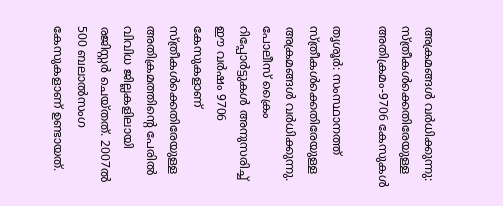അക്രമങ്ങള്‍ വര്‍ധിക്കുന്നു: സ്ത്രീകള്‍ക്കെതിരേയുള്ള അതിക്രമം-9706 കേസുകള്‍

തൃശൂര്‍: സംസ്ഥാനത്ത് സ്ത്രീകള്‍ക്കെതിരേയുള്ള അക്രമങ്ങള്‍ വര്‍ധിക്കുന്നു. പോലീസ് ക്രൈം റിപ്പോര്‍ട്ടുകള്‍ അനുസരിച്ച് ഈ വര്‍ഷം 9706 കേസുകളാണ് സ്ത്രീകള്‍ക്കെതിരേയുള്ള അതിക്രമത്തിന്റെ പേരില്‍ വിവിധ ജില്ലകളിലായി രജിസ്റ്റര്‍ ചെയ്തത്. 2007ല്‍ 500 ബലാല്‍സംഗ കേസുകളാണ് ഉണ്ടായത്.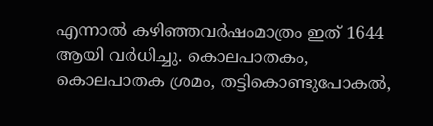എന്നാല്‍ കഴിഞ്ഞവര്‍ഷംമാത്രം ഇത് 1644 ആയി വര്‍ധിച്ചു. കൊലപാതകം, കൊലപാതക ശ്രമം, തട്ടികൊണ്ടുപോകല്‍,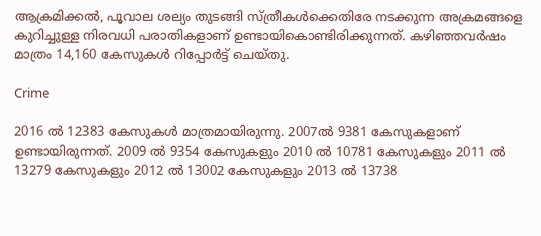ആക്രമിക്കല്‍, പൂവാല ശല്യം തുടങ്ങി സ്ത്രീകള്‍ക്കെതിരേ നടക്കുന്ന അക്രമങ്ങളെ കുറിച്ചുള്ള നിരവധി പരാതികളാണ് ഉണ്ടായികൊണ്ടിരിക്കുന്നത്. കഴിഞ്ഞവര്‍ഷം മാത്രം 14,160 കേസുകള്‍ റിപ്പോര്‍ട്ട് ചെയ്തു.

Crime

2016 ല്‍ 12383 കേസുകള്‍ മാത്രമായിരുന്നു. 2007ല്‍ 9381 കേസുകളാണ് ഉണ്ടായിരുന്നത്. 2009 ല്‍ 9354 കേസുകളും 2010 ല്‍ 10781 കേസുകളും 2011 ല്‍ 13279 കേസുകളും 2012 ല്‍ 13002 കേസുകളും 2013 ല്‍ 13738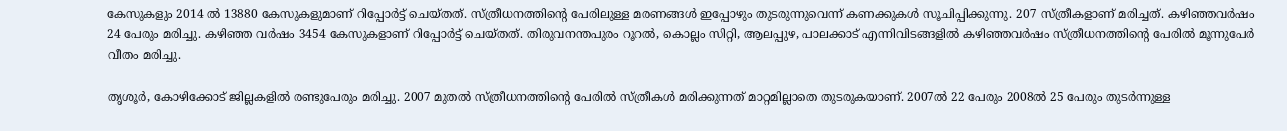കേസുകളും 2014 ല്‍ 13880 കേസുകളുമാണ് റിപ്പോര്‍ട്ട് ചെയ്തത്. സ്ത്രീധനത്തിന്റെ പേരിലുള്ള മരണങ്ങള്‍ ഇപ്പോഴും തുടരുന്നുവെന്ന് കണക്കുകള്‍ സൂചിപ്പിക്കുന്നു. 207 സ്ത്രീകളാണ് മരിച്ചത്. കഴിഞ്ഞവര്‍ഷം 24 പേരും മരിച്ചു. കഴിഞ്ഞ വര്‍ഷം 3454 കേസുകളാണ് റിപ്പോര്‍ട്ട് ചെയ്തത്. തിരുവനന്തപുരം റൂറല്‍, കൊല്ലം സിറ്റി, ആലപ്പുഴ, പാലക്കാട് എന്നിവിടങ്ങളില്‍ കഴിഞ്ഞവര്‍ഷം സ്ത്രീധനത്തിന്റെ പേരില്‍ മൂന്നുപേര്‍ വീതം മരിച്ചു.

തൃശൂര്‍, കോഴിക്കോട് ജില്ലകളില്‍ രണ്ടുപേരും മരിച്ചു. 2007 മുതല്‍ സ്ത്രീധനത്തിന്റെ പേരില്‍ സ്ത്രീകള്‍ മരിക്കുന്നത് മാറ്റമില്ലാതെ തുടരുകയാണ്. 2007ല്‍ 22 പേരും 2008ല്‍ 25 പേരും തുടര്‍ന്നുള്ള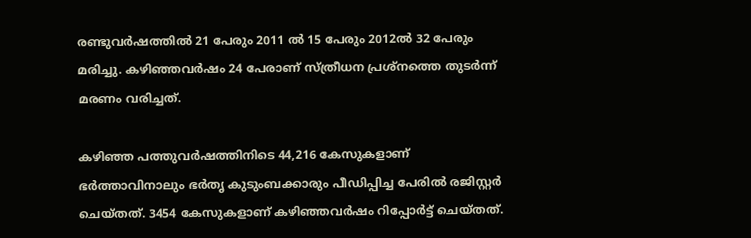രണ്ടുവര്‍ഷത്തില്‍ 21 പേരും 2011 ല്‍ 15 പേരും 2012ല്‍ 32 പേരും മരിച്ചു. കഴിഞ്ഞവര്‍ഷം 24 പേരാണ് സ്ത്രീധന പ്രശ്‌നത്തെ തുടര്‍ന്ന് മരണം വരിച്ചത്.

കഴിഞ്ഞ പത്തുവര്‍ഷത്തിനിടെ 44,216 കേസുകളാണ് ഭര്‍ത്താവിനാലും ഭര്‍തൃ കുടുംബക്കാരും പീഡിപ്പിച്ച പേരില്‍ രജിസ്റ്റര്‍ ചെയ്തത്. 3454 കേസുകളാണ് കഴിഞ്ഞവര്‍ഷം റിപ്പോര്‍ട്ട് ചെയ്തത്.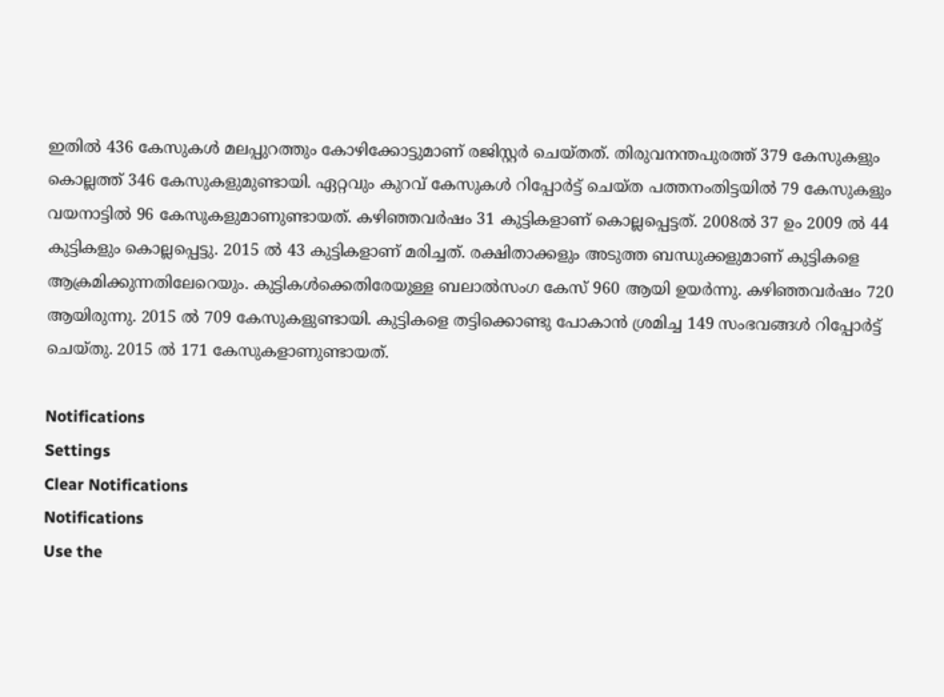ഇതില്‍ 436 കേസുകള്‍ മലപ്പുറത്തും കോഴിക്കോട്ടുമാണ് രജിസ്റ്റര്‍ ചെയ്തത്. തിരുവനന്തപുരത്ത് 379 കേസുകളും കൊല്ലത്ത് 346 കേസുകളുമുണ്ടായി. ഏറ്റവും കുറവ് കേസുകള്‍ റിപ്പോര്‍ട്ട് ചെയ്ത പത്തനംതിട്ടയില്‍ 79 കേസുകളും വയനാട്ടില്‍ 96 കേസുകളുമാണുണ്ടായത്. കഴിഞ്ഞവര്‍ഷം 31 കുട്ടികളാണ് കൊല്ലപ്പെട്ടത്. 2008ല്‍ 37 ഉം 2009 ല്‍ 44 കുട്ടികളും കൊല്ലപ്പെട്ടു. 2015 ല്‍ 43 കുട്ടികളാണ് മരിച്ചത്. രക്ഷിതാക്കളും അടുത്ത ബന്ധുക്കളുമാണ് കുട്ടികളെ ആക്രമിക്കുന്നതിലേറെയും. കുട്ടികള്‍ക്കെതിരേയുള്ള ബലാല്‍സംഗ കേസ് 960 ആയി ഉയര്‍ന്നു. കഴിഞ്ഞവര്‍ഷം 720 ആയിരുന്നു. 2015 ല്‍ 709 കേസുകളുണ്ടായി. കുട്ടികളെ തട്ടിക്കൊണ്ടു പോകാന്‍ ശ്രമിച്ച 149 സംഭവങ്ങള്‍ റിപ്പോര്‍ട്ട് ചെയ്തു. 2015 ല്‍ 171 കേസുകളാണുണ്ടായത്.

Notifications
Settings
Clear Notifications
Notifications
Use the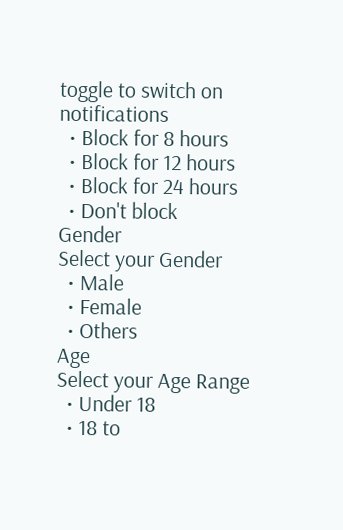toggle to switch on notifications
  • Block for 8 hours
  • Block for 12 hours
  • Block for 24 hours
  • Don't block
Gender
Select your Gender
  • Male
  • Female
  • Others
Age
Select your Age Range
  • Under 18
  • 18 to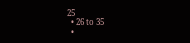25
  • 26 to 35
  •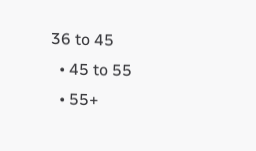36 to 45
  • 45 to 55
  • 55+